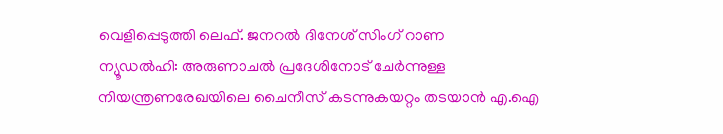വെളിപ്പെടുത്തി ലെഫ്. ജനറൽ ദിനേശ് സിംഗ് റാണ
ന്യൂഡൽഹി: അരുണാചൽ പ്രദേശിനോട് ചേർന്നുള്ള നിയന്ത്രണരേഖയിലെ ചൈനീസ് കടന്നുകയറ്റം തടയാൻ എ.ഐ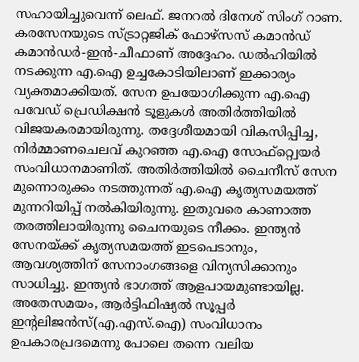സഹായിച്ചുവെന്ന് ലെഫ്. ജനറൽ ദിനേശ് സിംഗ് റാണ. കരസേനയുടെ സ്ട്രാറ്റജിക് ഫോഴ്സസ് കമാൻഡ് കമാൻഡർ-ഇൻ-ചീഫാണ് അദ്ദേഹം. ഡൽഹിയിൽ നടക്കുന്ന എ.ഐ ഉച്ചകോടിയിലാണ് ഇക്കാര്യം വ്യക്തമാക്കിയത്. സേന ഉപയോഗിക്കുന്ന എ.ഐ പവേഡ് പ്രെഡിക്ഷൻ ടൂളുകൾ അതിർത്തിയിൽ വിജയകരമായിരുന്നു. തദ്ദേശീയമായി വികസിപ്പിച്ച, നിർമ്മാണചെലവ് കുറഞ്ഞ എ.ഐ സോഫ്റ്റ്വെയർ സംവിധാനമാണിത്. അതിർത്തിയിൽ ചൈനീസ് സേന മുന്നൊരുക്കം നടത്തുന്നത് എ.ഐ കൃത്യസമയത്ത് മുന്നറിയിപ്പ് നൽകിയിരുന്നു. ഇതുവരെ കാണാത്ത തരത്തിലായിരുന്നു ചൈനയുടെ നീക്കം. ഇന്ത്യൻ സേനയ്ക്ക് കൃത്യസമയത്ത് ഇടപെടാനും, ആവശ്യത്തിന് സേനാംഗങ്ങളെ വിന്യസിക്കാനും സാധിച്ചു. ഇന്ത്യൻ ഭാഗത്ത് ആളപായമുണ്ടായില്ല. അതേസമയം, ആർട്ടിഫിഷ്യൽ സൂപ്പർ ഇന്റലിജൻസ്(എ.എസ്.ഐ) സംവിധാനം ഉപകാരപ്രദമെന്നു പോലെ തന്നെ വലിയ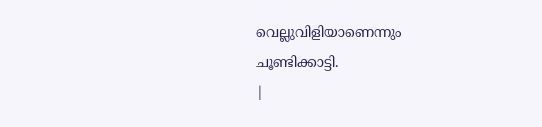വെല്ലുവിളിയാണെന്നും ചൂണ്ടിക്കാട്ടി.
|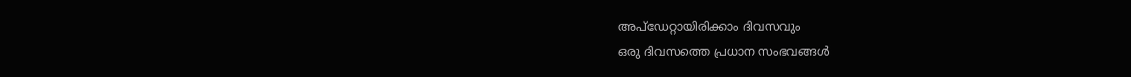അപ്ഡേറ്റായിരിക്കാം ദിവസവും
ഒരു ദിവസത്തെ പ്രധാന സംഭവങ്ങൾ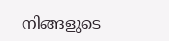നിങ്ങളുടെ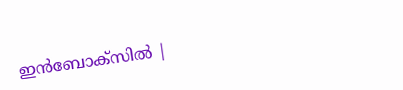ഇൻബോക്സിൽ |